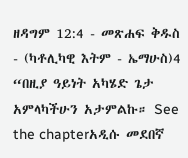ዘዳግም 12:4 - መጽሐፍ ቅዱስ - (ካቶሊካዊ እትም - ኤማሁስ)4 “በዚያ ዓይነት አካሄድ ጌታ አምላካችሁን አታምልኩ። See the chapterአዲሱ መደበኛ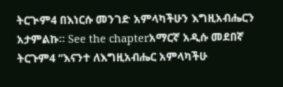ትርጒም4 በእነርሱ መንገድ አምላካችሁን እግዚአብሔርን አታምልኩ። See the chapterአማርኛ አዲሱ መደበኛ ትርጉም4 “እናንተ ለእግዚአብሔር አምላካችሁ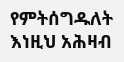የምትሰግዱለት እነዚህ አሕዛብ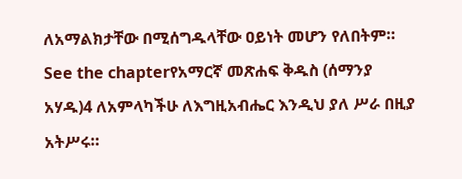ለአማልክታቸው በሚሰግዱላቸው ዐይነት መሆን የለበትም። See the chapterየአማርኛ መጽሐፍ ቅዱስ (ሰማንያ አሃዱ)4 ለአምላካችሁ ለእግዚአብሔር እንዲህ ያለ ሥራ በዚያ አትሥሩ።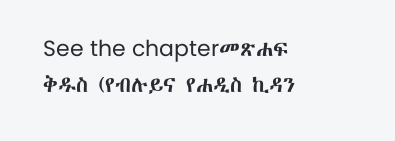See the chapterመጽሐፍ ቅዱስ (የብሉይና የሐዲስ ኪዳን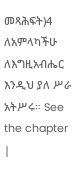መጻሕፍት)4 ለአምላካችሁ ለእግዚአብሔር እንዲህ ያለ ሥራ አትሥሩ። See the chapter |